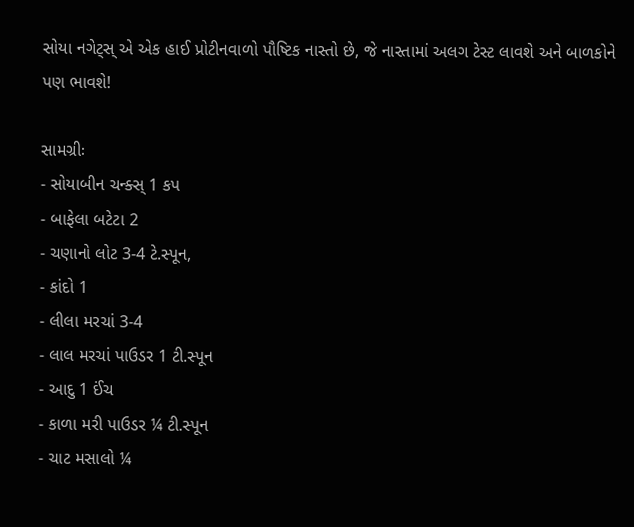સોયા નગેટ્સ્ એ એક હાઈ પ્રોટીનવાળો પૌષ્ટિક નાસ્તો છે, જે નાસ્તામાં અલગ ટેસ્ટ લાવશે અને બાળકોને પણ ભાવશે!

સામગ્રીઃ
- સોયાબીન ચન્ક્સ્ 1 કપ
- બાફેલા બટેટા 2
- ચણાનો લોટ 3-4 ટે.સ્પૂન,
- કાંદો 1
- લીલા મરચાં 3-4
- લાલ મરચાં પાઉડર 1 ટી.સ્પૂન
- આદુ 1 ઈંચ
- કાળા મરી પાઉડર ¼ ટી.સ્પૂન
- ચાટ મસાલો ¼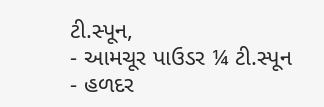ટી.સ્પૂન,
- આમચૂર પાઉડર ¼ ટી.સ્પૂન
- હળદર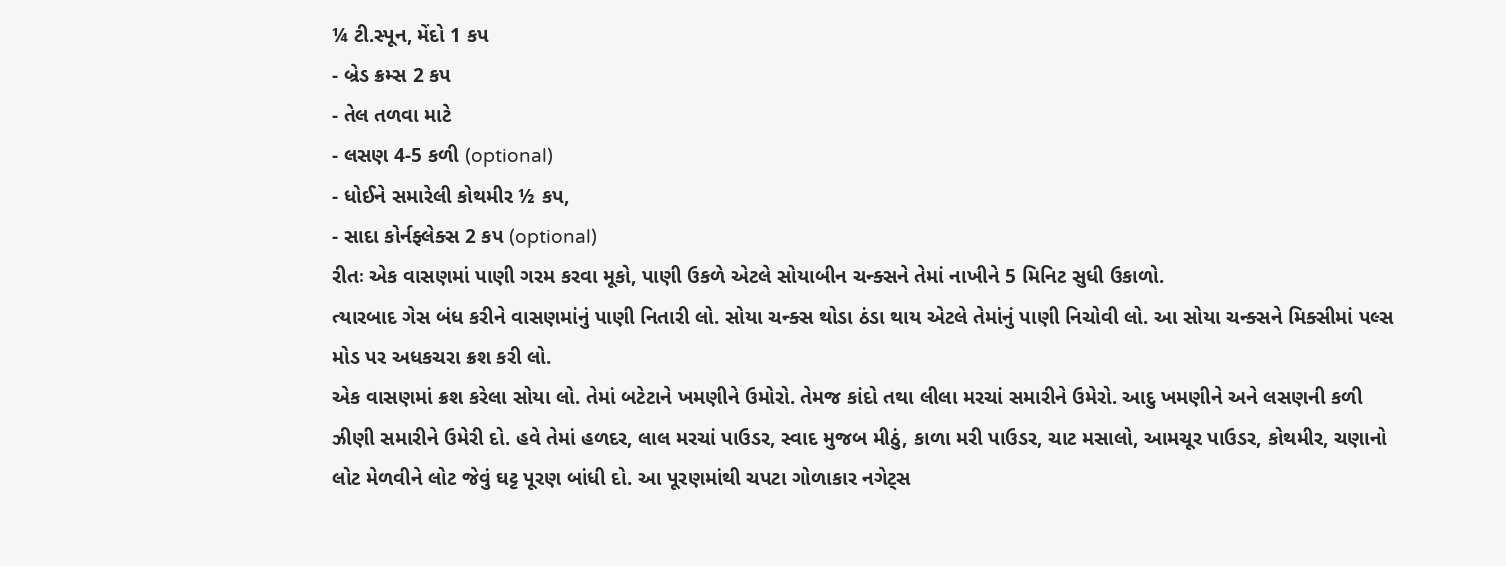¼ ટી.સ્પૂન, મેંદો 1 કપ
- બ્રેડ ક્રમ્સ 2 કપ
- તેલ તળવા માટે
- લસણ 4-5 કળી (optional)
- ધોઈને સમારેલી કોથમીર ½ કપ,
- સાદા કોર્નફ્લેક્સ 2 કપ (optional)
રીતઃ એક વાસણમાં પાણી ગરમ કરવા મૂકો, પાણી ઉકળે એટલે સોયાબીન ચન્ક્સને તેમાં નાખીને 5 મિનિટ સુધી ઉકાળો.
ત્યારબાદ ગેસ બંધ કરીને વાસણમાંનું પાણી નિતારી લો. સોયા ચન્ક્સ થોડા ઠંડા થાય એટલે તેમાંનું પાણી નિચોવી લો. આ સોયા ચન્ક્સને મિક્સીમાં પલ્સ મોડ પર અધકચરા ક્રશ કરી લો.
એક વાસણમાં ક્રશ કરેલા સોયા લો. તેમાં બટેટાને ખમણીને ઉમોરો. તેમજ કાંદો તથા લીલા મરચાં સમારીને ઉમેરો. આદુ ખમણીને અને લસણની કળી ઝીણી સમારીને ઉમેરી દો. હવે તેમાં હળદર, લાલ મરચાં પાઉડર, સ્વાદ મુજબ મીઠું, કાળા મરી પાઉડર, ચાટ મસાલો, આમચૂર પાઉડર, કોથમીર, ચણાનો લોટ મેળવીને લોટ જેવું ઘટ્ટ પૂરણ બાંધી દો. આ પૂરણમાંથી ચપટા ગોળાકાર નગેટ્સ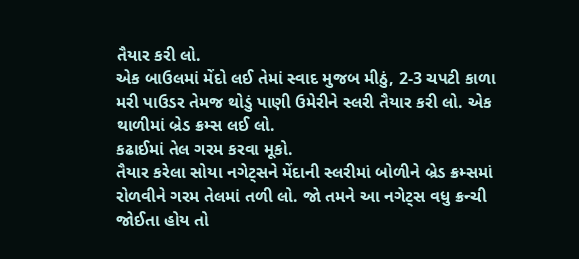તૈયાર કરી લો.
એક બાઉલમાં મેંદો લઈ તેમાં સ્વાદ મુજબ મીઠું, 2-3 ચપટી કાળા મરી પાઉડર તેમજ થોડું પાણી ઉમેરીને સ્લરી તૈયાર કરી લો. એક થાળીમાં બ્રેડ ક્રમ્સ લઈ લો.
કઢાઈમાં તેલ ગરમ કરવા મૂકો.
તૈયાર કરેલા સોયા નગેટ્સને મેંદાની સ્લરીમાં બોળીને બ્રેડ ક્રમ્સમાં રોળવીને ગરમ તેલમાં તળી લો. જો તમને આ નગેટ્સ વધુ ક્રન્ચી જોઈતા હોય તો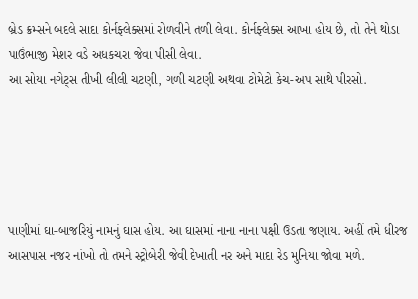બ્રેડ ક્રમ્સને બદલે સાદા કોર્નફ્લેક્સમાં રોળવીને તળી લેવા. કોર્નફ્લેક્સ આખા હોય છે, તો તેને થોડા પાઉંભાજી મેશર વડે અધકચરા જેવા પીસી લેવા.
આ સોયા નગેટ્સ તીખી લીલી ચટણી, ગળી ચટણી અથવા ટોમેટો કેચ-અપ સાથે પીરસો.





પાણીમાં ઘા-બાજરિયું નામનું ઘાસ હોય. આ ઘાસમાં નાના નાના પક્ષી ઉડતા જણાય. અહીં તમે ધીરજ આસપાસ નજર નાંખો તો તમને સ્ટ્રોબેરી જેવી દેખાતી નર અને માદા રેડ મુનિયા જોવા મળે.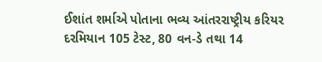ઈશાંત શર્માએ પોતાના ભવ્ય આંતરરાષ્ટ્રીય કરિયર દરમિયાન 105 ટેસ્ટ, 80 વન-ડે તથા 14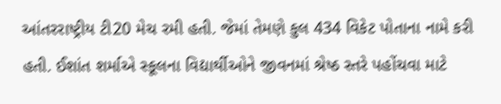આંતરરાષ્ટ્રીય ટી20 મેચ રમી હતી. જેમાં તેમણે કુલ 434 વિકેટ પોતાના નામે કરી હતી. ઈશાંત શર્માએ સ્કૂલના વિદ્યાર્થીઓને જીવનમાં શ્રેષ્ઠ સ્તરે પહોંચવા માટે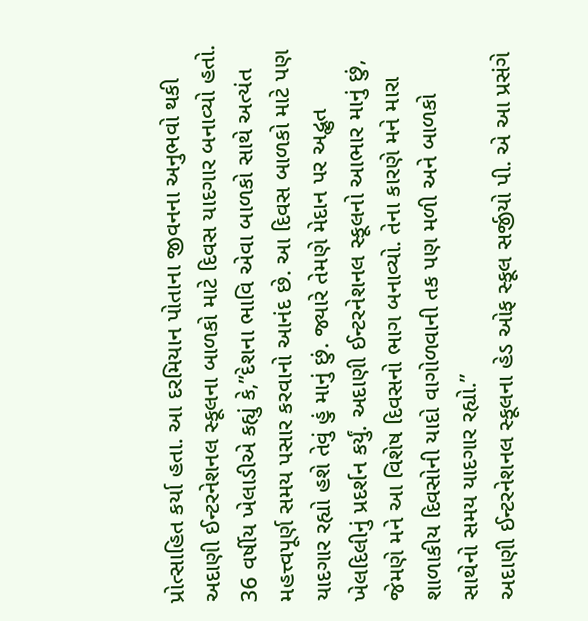પ્રોત્સાહિત કર્યા હતા. આ દરમિયાન પોતાના જીવનના અનુભવો થકી અદાણી ઈન્ટરનેશનલ સ્કૂલના બાળકો માટે દિવસ યાદગાર બનાવ્યો હતો.
36 વર્ષીય ખેલાડીએ કહ્યું કે,”દેશના ભાવિ એવા બાળકો સાથે અત્યંત મહત્ત્વપૂર્ણ સમય પસાર કરવાનો આનંદ છે. આ દિવસ બાળકો માટે પણ યાદગાર રહ્યો હશે તેવું હું માનું છું. જ્યારે તેમણે મેદાન પર અદ્ભુત ખેલદિલીનું પ્રદર્શન કર્યું. અદાણી ઈન્ટરનેશનલ સ્કૂલનો આભાર માનું છું, જેમણે મને આ વિશેષ દિવસનો ભાગ બનાવ્યો. તેના કારણે મને મારા શાળાકીય દિવસોની યાદો વાગોળવાની તક પણ મળી અને બાળકો સાથેનો સમય યાદગાર રહ્યો.”
અદાણી ઈન્ટરનેશનલ સ્કૂલના હેડ ઓફ સ્કૂલ સર્જીયો પી. એ આ પ્રસંગે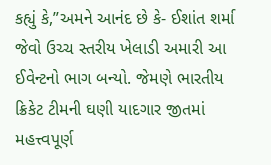કહ્યું કે,”અમને આનંદ છે કે- ઈશાંત શર્મા જેવો ઉચ્ચ સ્તરીય ખેલાડી અમારી આ ઈવેન્ટનો ભાગ બન્યો. જેમણે ભારતીય ક્રિકેટ ટીમની ઘણી યાદગાર જીતમાં મહત્ત્વપૂર્ણ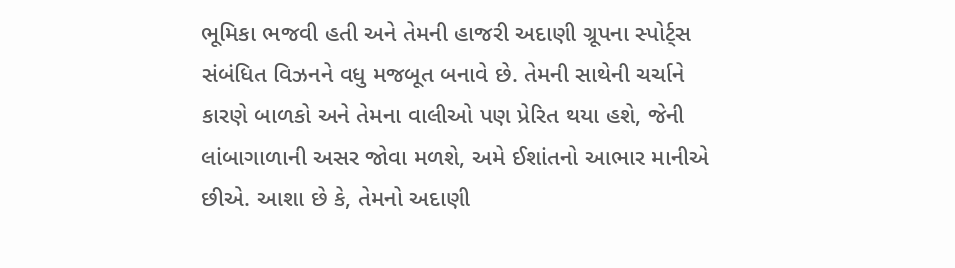ભૂમિકા ભજવી હતી અને તેમની હાજરી અદાણી ગ્રૂપના સ્પોર્ટ્સ સંબંધિત વિઝનને વધુ મજબૂત બનાવે છે. તેમની સાથેની ચર્ચાને કારણે બાળકો અને તેમના વાલીઓ પણ પ્રેરિત થયા હશે, જેની લાંબાગાળાની અસર જોવા મળશે, અમે ઈશાંતનો આભાર માનીએ છીએ. આશા છે કે, તેમનો અદાણી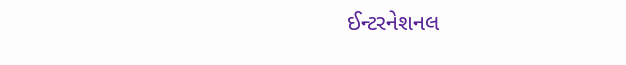ઈન્ટરનેશનલ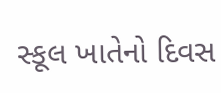સ્કૂલ ખાતેનો દિવસ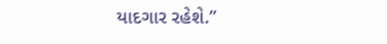યાદગાર રહેશે.”